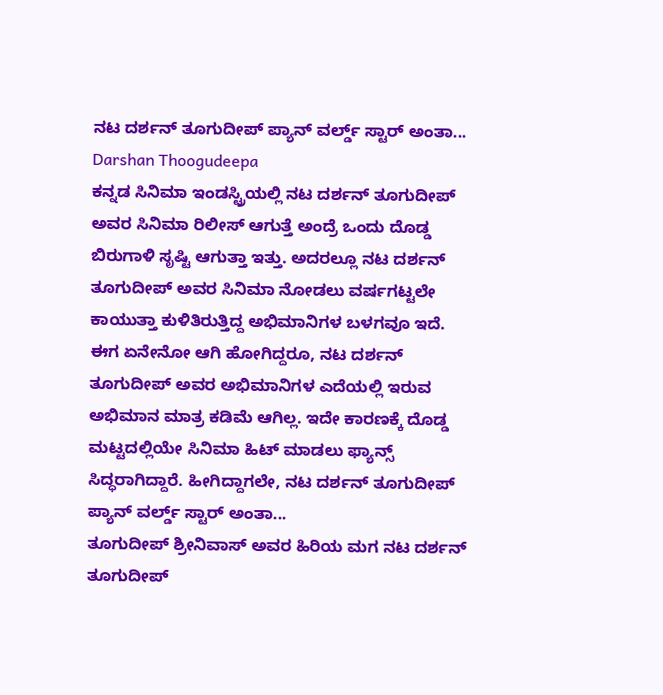ನಟ ದರ್ಶನ್ ತೂಗುದೀಪ್ ಪ್ಯಾನ್ ವರ್ಲ್ಡ್ ಸ್ಟಾರ್ ಅಂತಾ... Darshan Thoogudeepa
ಕನ್ನಡ ಸಿನಿಮಾ ಇಂಡಸ್ಟ್ರಿಯಲ್ಲಿ ನಟ ದರ್ಶನ್ ತೂಗುದೀಪ್ ಅವರ ಸಿನಿಮಾ ರಿಲೀಸ್ ಆಗುತ್ತೆ ಅಂದ್ರೆ ಒಂದು ದೊಡ್ಡ ಬಿರುಗಾಳಿ ಸೃಷ್ಟಿ ಆಗುತ್ತಾ ಇತ್ತು. ಅದರಲ್ಲೂ ನಟ ದರ್ಶನ್ ತೂಗುದೀಪ್ ಅವರ ಸಿನಿಮಾ ನೋಡಲು ವರ್ಷಗಟ್ಟಲೇ ಕಾಯುತ್ತಾ ಕುಳಿತಿರುತ್ತಿದ್ದ ಅಭಿಮಾನಿಗಳ ಬಳಗವೂ ಇದೆ. ಈಗ ಏನೇನೋ ಆಗಿ ಹೋಗಿದ್ದರೂ, ನಟ ದರ್ಶನ್ ತೂಗುದೀಪ್ ಅವರ ಅಭಿಮಾನಿಗಳ ಎದೆಯಲ್ಲಿ ಇರುವ ಅಭಿಮಾನ ಮಾತ್ರ ಕಡಿಮೆ ಆಗಿಲ್ಲ. ಇದೇ ಕಾರಣಕ್ಕೆ ದೊಡ್ಡ ಮಟ್ಟದಲ್ಲಿಯೇ ಸಿನಿಮಾ ಹಿಟ್ ಮಾಡಲು ಫ್ಯಾನ್ಸ್ ಸಿದ್ಧರಾಗಿದ್ದಾರೆ. ಹೀಗಿದ್ದಾಗಲೇ, ನಟ ದರ್ಶನ್ ತೂಗುದೀಪ್ ಪ್ಯಾನ್ ವರ್ಲ್ಡ್ ಸ್ಟಾರ್ ಅಂತಾ...
ತೂಗುದೀಪ್ ಶ್ರೀನಿವಾಸ್ ಅವರ ಹಿರಿಯ ಮಗ ನಟ ದರ್ಶನ್ ತೂಗುದೀಪ್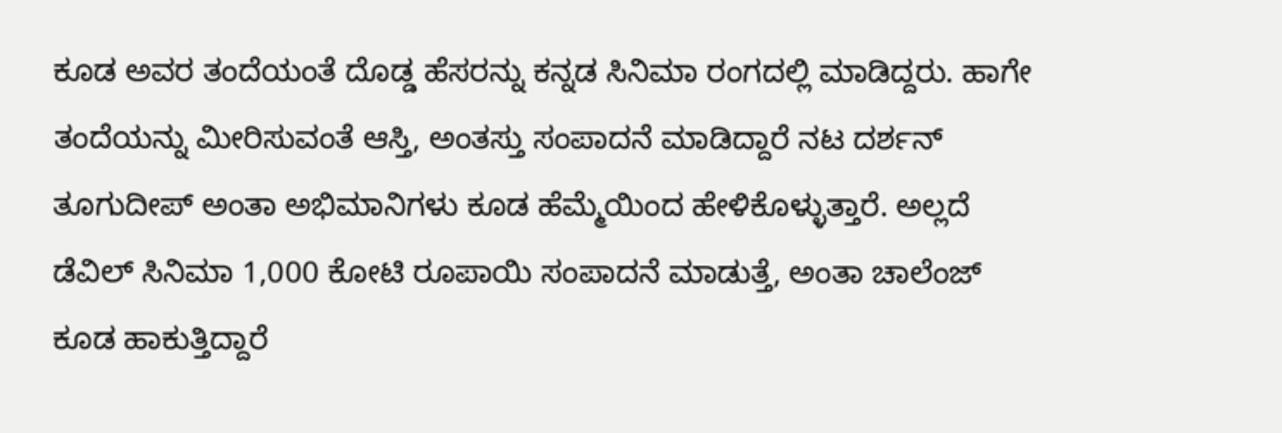ಕೂಡ ಅವರ ತಂದೆಯಂತೆ ದೊಡ್ಡ ಹೆಸರನ್ನು ಕನ್ನಡ ಸಿನಿಮಾ ರಂಗದಲ್ಲಿ ಮಾಡಿದ್ದರು. ಹಾಗೇ ತಂದೆಯನ್ನು ಮೀರಿಸುವಂತೆ ಆಸ್ತಿ, ಅಂತಸ್ತು ಸಂಪಾದನೆ ಮಾಡಿದ್ದಾರೆ ನಟ ದರ್ಶನ್ ತೂಗುದೀಪ್ ಅಂತಾ ಅಭಿಮಾನಿಗಳು ಕೂಡ ಹೆಮ್ಮೆಯಿಂದ ಹೇಳಿಕೊಳ್ಳುತ್ತಾರೆ. ಅಲ್ಲದೆ ಡೆವಿಲ್ ಸಿನಿಮಾ 1,000 ಕೋಟಿ ರೂಪಾಯಿ ಸಂಪಾದನೆ ಮಾಡುತ್ತೆ, ಅಂತಾ ಚಾಲೆಂಜ್ ಕೂಡ ಹಾಕುತ್ತಿದ್ದಾರೆ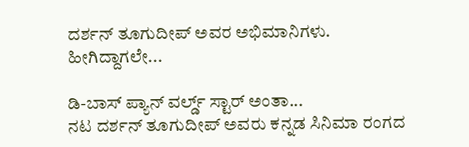ದರ್ಶನ್ ತೂಗುದೀಪ್ ಅವರ ಅಭಿಮಾನಿಗಳು. ಹೀಗಿದ್ದಾಗಲೇ...

ಡಿ-ಬಾಸ್ ಪ್ಯಾನ್ ವರ್ಲ್ಡ್ ಸ್ಟಾರ್ ಅಂತಾ...
ನಟ ದರ್ಶನ್ ತೂಗುದೀಪ್ ಅವರು ಕನ್ನಡ ಸಿನಿಮಾ ರಂಗದ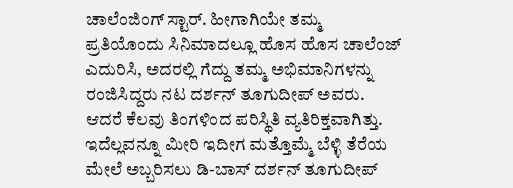ಚಾಲೆಂಜಿಂಗ್ ಸ್ಟಾರ್. ಹೀಗಾಗಿಯೇ ತಮ್ಮ ಪ್ರತಿಯೊಂದು ಸಿನಿಮಾದಲ್ಲೂ ಹೊಸ ಹೊಸ ಚಾಲೆಂಜ್ ಎದುರಿಸಿ, ಅದರಲ್ಲಿ ಗೆದ್ದು ತಮ್ಮ ಅಭಿಮಾನಿಗಳನ್ನು ರಂಜಿಸಿದ್ದರು ನಟ ದರ್ಶನ್ ತೂಗುದೀಪ್ ಅವರು. ಆದರೆ ಕೆಲವು ತಿಂಗಳಿಂದ ಪರಿಸ್ಥಿತಿ ವ್ಯತಿರಿಕ್ತವಾಗಿತ್ತು. ಇದೆಲ್ಲವನ್ನೂ ಮೀರಿ ಇದೀಗ ಮತ್ತೊಮ್ಮೆ ಬೆಳ್ಳಿ ತೆರೆಯ ಮೇಲೆ ಅಬ್ಬರಿಸಲು ಡಿ-ಬಾಸ್ ದರ್ಶನ್ ತೂಗುದೀಪ್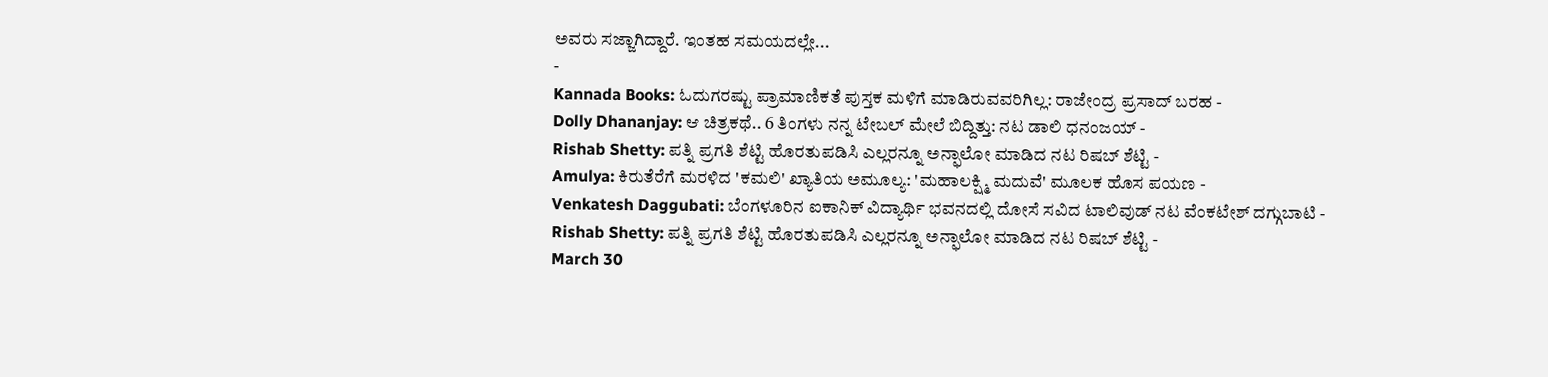ಅವರು ಸಜ್ಜಾಗಿದ್ದಾರೆ. ಇಂತಹ ಸಮಯದಲ್ಲೇ...
-
Kannada Books: ಓದುಗರಷ್ಟು ಪ್ರಾಮಾಣಿಕತೆ ಪುಸ್ತಕ ಮಳಿಗೆ ಮಾಡಿರುವವರಿಗಿಲ್ಲ: ರಾಜೇಂದ್ರ ಪ್ರಸಾದ್ ಬರಹ -
Dolly Dhananjay: ಆ ಚಿತ್ರಕಥೆ.. 6 ತಿಂಗಳು ನನ್ನ ಟೇಬಲ್ ಮೇಲೆ ಬಿದ್ದಿತ್ತು: ನಟ ಡಾಲಿ ಧನಂಜಯ್ -
Rishab Shetty: ಪತ್ನಿ ಪ್ರಗತಿ ಶೆಟ್ಟಿ ಹೊರತುಪಡಿಸಿ ಎಲ್ಲರನ್ನೂ ಅನ್ಫಾಲೋ ಮಾಡಿದ ನಟ ರಿಷಬ್ ಶೆಟ್ಟಿ -
Amulya: ಕಿರುತೆರೆಗೆ ಮರಳಿದ 'ಕಮಲಿ' ಖ್ಯಾತಿಯ ಅಮೂಲ್ಯ: 'ಮಹಾಲಕ್ಷ್ಮಿ ಮದುವೆ' ಮೂಲಕ ಹೊಸ ಪಯಣ -
Venkatesh Daggubati: ಬೆಂಗಳೂರಿನ ಐಕಾನಿಕ್ ವಿದ್ಯಾರ್ಥಿ ಭವನದಲ್ಲಿ ದೋಸೆ ಸವಿದ ಟಾಲಿವುಡ್ ನಟ ವೆಂಕಟೇಶ್ ದಗ್ಗುಬಾಟಿ -
Rishab Shetty: ಪತ್ನಿ ಪ್ರಗತಿ ಶೆಟ್ಟಿ ಹೊರತುಪಡಿಸಿ ಎಲ್ಲರನ್ನೂ ಅನ್ಫಾಲೋ ಮಾಡಿದ ನಟ ರಿಷಬ್ ಶೆಟ್ಟಿ -
March 30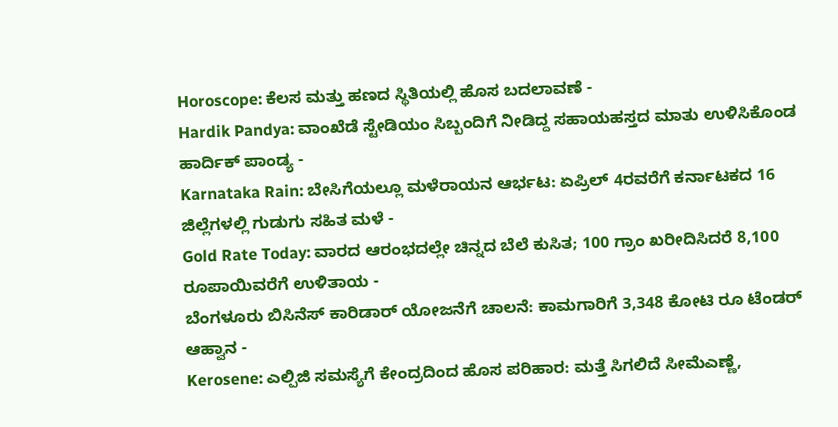Horoscope: ಕೆಲಸ ಮತ್ತು ಹಣದ ಸ್ಥಿತಿಯಲ್ಲಿ ಹೊಸ ಬದಲಾವಣೆ -
Hardik Pandya: ವಾಂಖೆಡೆ ಸ್ಟೇಡಿಯಂ ಸಿಬ್ಬಂದಿಗೆ ನೀಡಿದ್ದ ಸಹಾಯಹಸ್ತದ ಮಾತು ಉಳಿಸಿಕೊಂಡ ಹಾರ್ದಿಕ್ ಪಾಂಡ್ಯ -
Karnataka Rain: ಬೇಸಿಗೆಯಲ್ಲೂ ಮಳೆರಾಯನ ಆರ್ಭಟ: ಏಪ್ರಿಲ್ 4ರವರೆಗೆ ಕರ್ನಾಟಕದ 16 ಜಿಲ್ಲೆಗಳಲ್ಲಿ ಗುಡುಗು ಸಹಿತ ಮಳೆ -
Gold Rate Today: ವಾರದ ಆರಂಭದಲ್ಲೇ ಚಿನ್ನದ ಬೆಲೆ ಕುಸಿತ; 100 ಗ್ರಾಂ ಖರೀದಿಸಿದರೆ 8,100 ರೂಪಾಯಿವರೆಗೆ ಉಳಿತಾಯ -
ಬೆಂಗಳೂರು ಬಿಸಿನೆಸ್ ಕಾರಿಡಾರ್ ಯೋಜನೆಗೆ ಚಾಲನೆ: ಕಾಮಗಾರಿಗೆ 3,348 ಕೋಟಿ ರೂ ಟೆಂಡರ್ ಆಹ್ವಾನ -
Kerosene: ಎಲ್ಪಿಜಿ ಸಮಸ್ಯೆಗೆ ಕೇಂದ್ರದಿಂದ ಹೊಸ ಪರಿಹಾರ: ಮತ್ತೆ ಸಿಗಲಿದೆ ಸೀಮೆಎಣ್ಣೆ,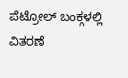ಪೆಟ್ರೋಲ್ ಬಂಕ್ಗಳಲ್ಲಿ ವಿತರಣೆ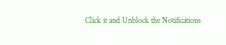Click it and Unblock the Notifications